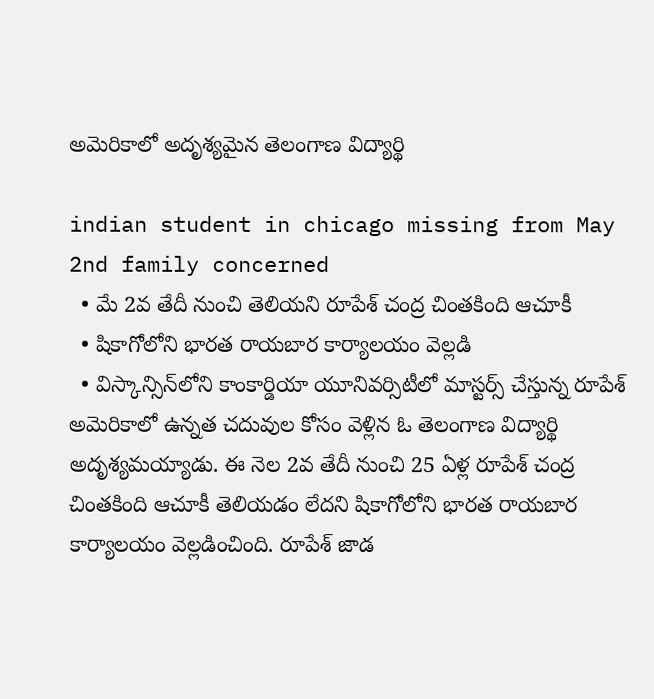అమెరికాలో అదృశ్యమైన తెలంగాణ విద్యార్థి

indian student in chicago missing from May 2nd family concerned
  • మే 2వ తేదీ నుంచి తెలియని రూపేశ్ చంద్ర చింతకింది ఆచూకీ
  • షికాగోలోని భారత రాయబార కార్యాలయం వెల్లడి
  • విస్కాన్సిన్‌లోని కాంకార్డియా యూనివర్సిటీలో మాస్టర్స్‌ చేస్తున్న రూపేశ్
అమెరికాలో ఉన్నత చదువుల కోసం వెళ్లిన ఓ తెలంగాణ విద్యార్థి అదృశ్యమయ్యాడు. ఈ నెల 2వ తేదీ నుంచి 25 ఏళ్ల రూపేశ్ చంద్ర చింతకింది ఆచూకీ తెలియడం లేదని షికాగోలోని భారత రాయబార కార్యాలయం వెల్లడించింది. రూపేశ్ జాడ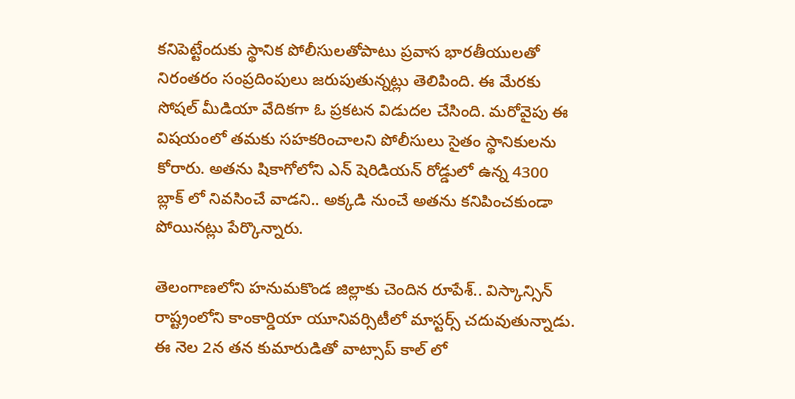కనిపెట్టేందుకు స్థానిక పోలీసులతోపాటు ప్రవాస భారతీయులతో నిరంతరం సంప్రదింపులు జరుపుతున్నట్లు తెలిపింది. ఈ మేరకు సోషల్ మీడియా వేదికగా ఓ ప్రకటన విడుదల చేసింది. మరోవైపు ఈ విషయంలో తమకు సహకరించాలని పోలీసులు సైతం స్థానికులను కోరారు. అతను షికాగోలోని ఎన్ షెరిడియన్ రోడ్డులో ఉన్న 4300 బ్లాక్ లో నివసించే వాడని.. అక్కడి నుంచే అతను కనిపించకుండా పోయినట్లు పేర్కొన్నారు.

తెలంగాణలోని హనుమకొండ జిల్లాకు చెందిన రూపేశ్.. విస్కాన్సిన్ రాష్ట్రంలోని కాంకార్డియా యూనివర్సిటీలో మాస్టర్స్ చదువుతున్నాడు. ఈ నెల 2న తన కుమారుడితో వాట్సాప్ కాల్ లో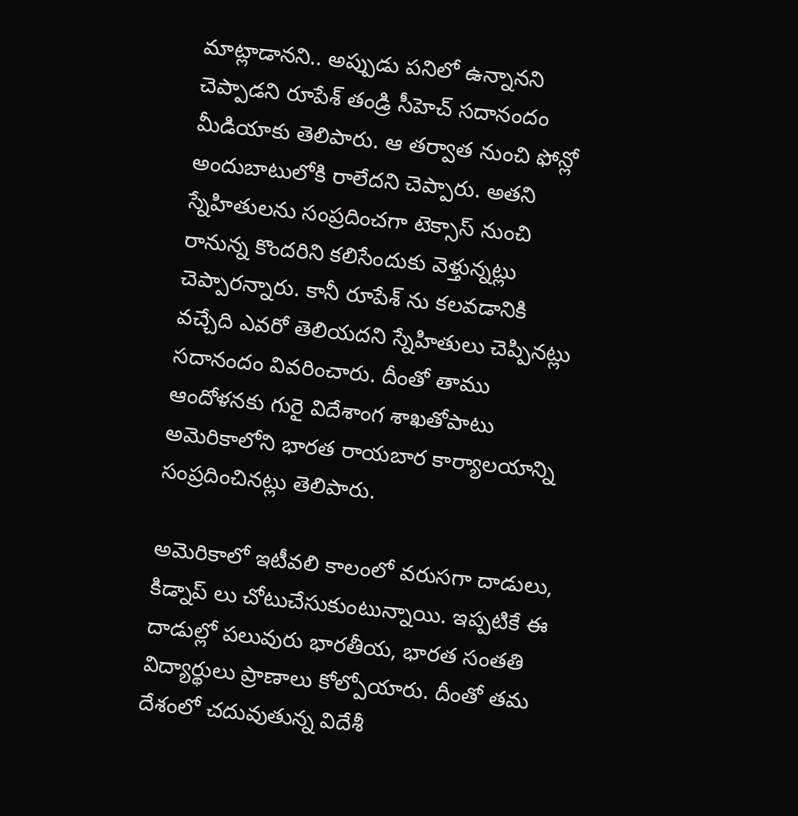మాట్లాడానని.. అప్పుడు పనిలో ఉన్నానని చెప్పాడని రూపేశ్ తండ్రి సీహెచ్ సదానందం మీడియాకు తెలిపారు. ఆ తర్వాత నుంచి ఫోన్లో అందుబాటులోకి రాలేదని చెప్పారు. అతని స్నేహితులను సంప్రదించగా టెక్సాస్ నుంచి రానున్న కొందరిని కలిసేందుకు వెళ్తున్నట్లు చెప్పారన్నారు. కానీ రూపేశ్ ను కలవడానికి వచ్చేది ఎవరో తెలియదని స్నేహితులు చెప్పినట్లు సదానందం వివరించారు. దీంతో తాము ఆందోళనకు గురై విదేశాంగ శాఖతోపాటు అమెరికాలోని భారత రాయబార కార్యాలయాన్ని సంప్రదించినట్లు తెలిపారు.

అమెరికాలో ఇటీవలి కాలంలో వరుసగా దాడులు, కిడ్నాప్‌ లు చోటుచేసుకుంటున్నాయి. ఇప్పటికే ఈ దాడుల్లో పలువురు భారతీయ, భారత సంతతి విద్యార్థులు ప్రాణాలు కోల్పోయారు. దీంతో తమ దేశంలో చదువుతున్న విదేశీ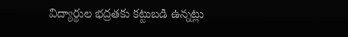విద్యార్థుల భద్రతకు కట్టుబడి ఉన్నట్లు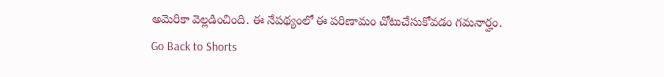అమెరికా వెల్లడించింది. ఈ నేపథ్యంలో ఈ పరిణామం చోటుచేసుకోవడం గమనార్హం.
Go Back to Shorts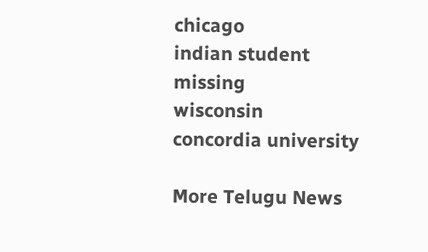chicago
indian student
missing
wisconsin
concordia university

More Telugu News